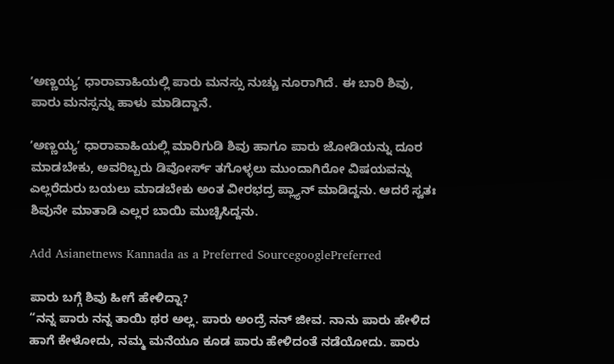ʼಅಣ್ಣಯ್ಯʼ ಧಾರಾವಾಹಿಯಲ್ಲಿ ಪಾರು ಮನಸ್ಸು ನುಚ್ಚು ನೂರಾಗಿದೆ. ಈ ಬಾರಿ ಶಿವು, ಪಾರು ಮನಸ್ಸನ್ನು ಹಾಳು ಮಾಡಿದ್ದಾನೆ.

ʼಅಣ್ಣಯ್ಯʼ ಧಾರಾವಾಹಿಯಲ್ಲಿ ಮಾರಿಗುಡಿ ಶಿವು ಹಾಗೂ ಪಾರು ಜೋಡಿಯನ್ನು ದೂರ ಮಾಡಬೇಕು, ಅವರಿಬ್ಬರು ಡಿವೋರ್ಸ್‌ ತಗೊಳ್ಳಲು ಮುಂದಾಗಿರೋ ವಿಷಯವನ್ನು ಎಲ್ಲರೆದುರು ಬಯಲು ಮಾಡಬೇಕು ಅಂತ ವೀರಭದ್ರ ಪ್ಲ್ಯಾನ್‌ ಮಾಡಿದ್ದನು. ಆದರೆ ಸ್ವತಃ ಶಿವುನೇ ಮಾತಾಡಿ ಎಲ್ಲರ ಬಾಯಿ ಮುಚ್ಚಿಸಿದ್ದನು.

Add Asianetnews Kannada as a Preferred SourcegooglePreferred

ಪಾರು ಬಗ್ಗೆ ಶಿವು ಹೀಗೆ ಹೇಳಿದ್ನಾ?
“ನನ್ನ ಪಾರು ನನ್ನ ತಾಯಿ ಥರ ಅಲ್ಲ. ಪಾರು ಅಂದ್ರೆ ನನ್‌ ಜೀವ. ನಾನು ಪಾರು ಹೇಳಿದ ಹಾಗೆ ಕೇಳೋದು, ನಮ್ಮ ಮನೆಯೂ ಕೂಡ ಪಾರು ಹೇಳಿದಂತೆ ನಡೆಯೋದು. ಪಾರು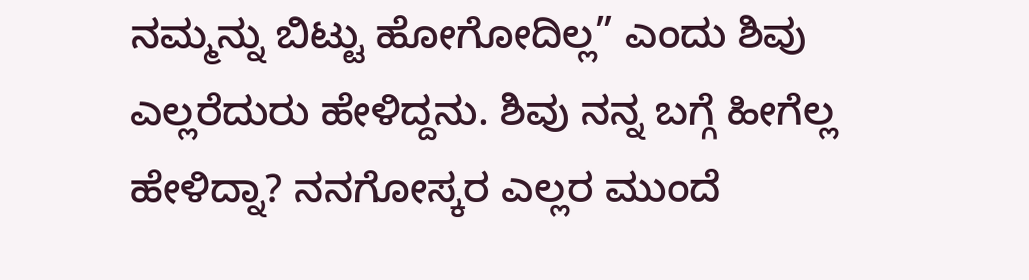ನಮ್ಮನ್ನು ಬಿಟ್ಟು ಹೋಗೋದಿಲ್ಲ” ಎಂದು ಶಿವು ಎಲ್ಲರೆದುರು ಹೇಳಿದ್ದನು. ಶಿವು ನನ್ನ ಬಗ್ಗೆ ಹೀಗೆಲ್ಲ ಹೇಳಿದ್ನಾ? ನನಗೋಸ್ಕರ ಎಲ್ಲರ ಮುಂದೆ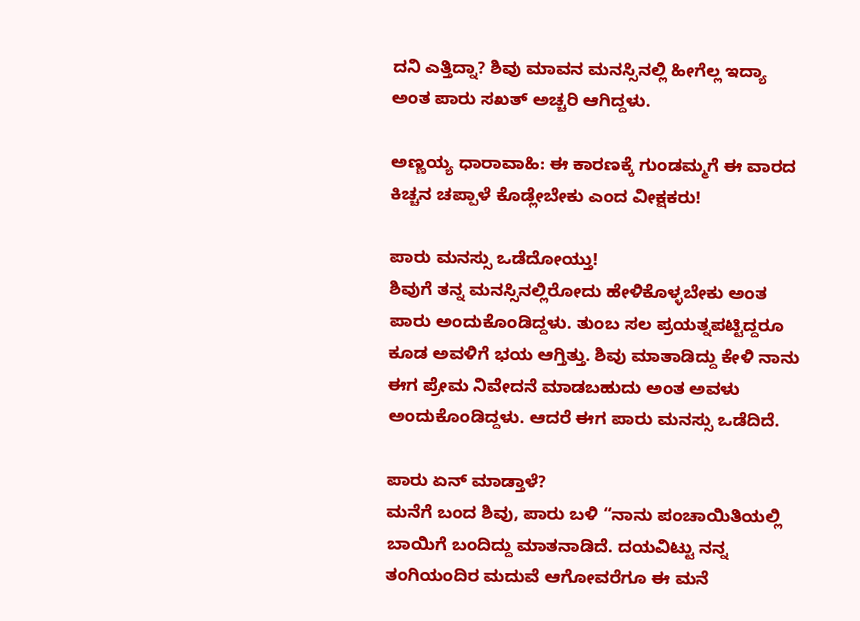ದನಿ ಎತ್ತಿದ್ನಾ? ಶಿವು ಮಾವನ ಮನಸ್ಸಿನಲ್ಲಿ ಹೀಗೆಲ್ಲ ಇದ್ಯಾ ಅಂತ ಪಾರು ಸಖತ್‌ ಅಚ್ಚರಿ ಆಗಿದ್ದಳು.

ಅಣ್ಣಯ್ಯ ಧಾರಾವಾಹಿ: ಈ ಕಾರಣಕ್ಕೆ ಗುಂಡಮ್ಮಗೆ ಈ ವಾರದ ಕಿಚ್ಚನ ಚಪ್ಪಾಳೆ ಕೊಡ್ಲೇಬೇಕು ಎಂದ ವೀಕ್ಷಕರು!

ಪಾರು ಮನಸ್ಸು ಒಡೆದೋಯ್ತು!
ಶಿವುಗೆ ತನ್ನ ಮನಸ್ಸಿನಲ್ಲಿರೋದು ಹೇಳಿಕೊಳ್ಳಬೇಕು ಅಂತ ಪಾರು ಅಂದುಕೊಂಡಿದ್ದಳು. ತುಂಬ ಸಲ ಪ್ರಯತ್ನಪಟ್ಟಿದ್ದರೂ ಕೂಡ ಅವಳಿಗೆ ಭಯ ಆಗ್ತಿತ್ತು. ಶಿವು ಮಾತಾಡಿದ್ದು ಕೇಳಿ ನಾನು ಈಗ ಪ್ರೇಮ ನಿವೇದನೆ ಮಾಡಬಹುದು ಅಂತ ಅವಳು ಅಂದುಕೊಂಡಿದ್ದಳು. ಆದರೆ ಈಗ ಪಾರು ಮನಸ್ಸು ಒಡೆದಿದೆ.

ಪಾರು ಏನ್‌ ಮಾಡ್ತಾಳೆ?
ಮನೆಗೆ ಬಂದ ಶಿವು, ಪಾರು ಬಳಿ “ನಾನು ಪಂಚಾಯಿತಿಯಲ್ಲಿ ಬಾಯಿಗೆ ಬಂದಿದ್ದು ಮಾತನಾಡಿದೆ. ದಯವಿಟ್ಟು ನನ್ನ ತಂಗಿಯಂದಿರ ಮದುವೆ ಆಗೋವರೆಗೂ ಈ ಮನೆ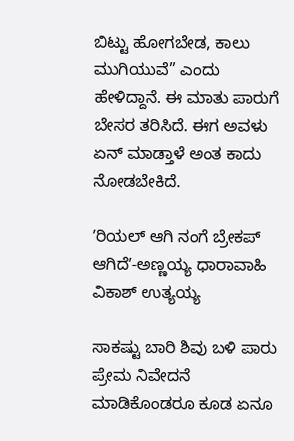ಬಿಟ್ಟು ಹೋಗಬೇಡ, ಕಾಲು ಮುಗಿಯುವೆ” ಎಂದು ಹೇಳಿದ್ದಾನೆ. ಈ ಮಾತು ಪಾರುಗೆ ಬೇಸರ ತರಿಸಿದೆ. ಈಗ ಅವಳು ಏನ್‌ ಮಾಡ್ತಾಳೆ ಅಂತ ಕಾದು ನೋಡಬೇಕಿದೆ.

ʼರಿಯಲ್‌ ಆಗಿ ನಂಗೆ ಬ್ರೇಕಪ್‌ ಆಗಿದೆʼ-ಅಣ್ಣಯ್ಯ ಧಾರಾವಾಹಿ ವಿಕಾಶ್‌ ಉತ್ಯಯ್ಯ

ಸಾಕಷ್ಟು ಬಾರಿ ಶಿವು ಬಳಿ ಪಾರು ಪ್ರೇಮ ನಿವೇದನೆ ಮಾಡಿಕೊಂಡರೂ ಕೂಡ ಏನೂ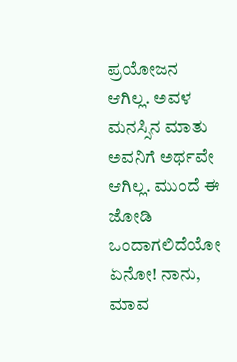ಪ್ರಯೋಜನ ಆಗಿಲ್ಲ. ಅವಳ ಮನಸ್ಸಿನ ಮಾತು ಅವನಿಗೆ ಅರ್ಥವೇ ಆಗಿಲ್ಲ. ಮುಂದೆ ಈ ಜೋಡಿ ಒಂದಾಗಲಿದೆಯೋ ಏನೋ! ನಾನು, ಮಾವ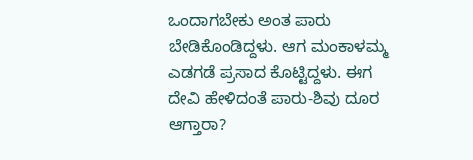ಒಂದಾಗಬೇಕು ಅಂತ ಪಾರು ಬೇಡಿಕೊಂಡಿದ್ದಳು. ಆಗ ಮಂಕಾಳಮ್ಮ ಎಡಗಡೆ ಪ್ರಸಾದ ಕೊಟ್ಟಿದ್ದಳು. ಈಗ ದೇವಿ ಹೇಳಿದಂತೆ ಪಾರು-ಶಿವು ದೂರ ಆಗ್ತಾರಾ?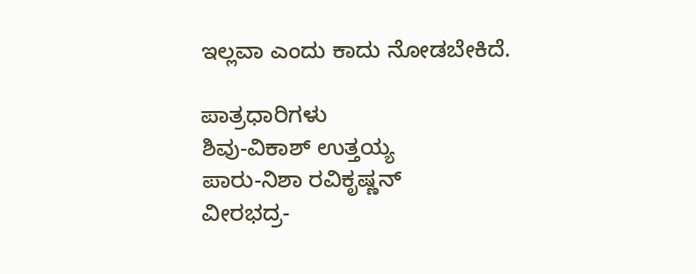ಇಲ್ಲವಾ ಎಂದು ಕಾದು ನೋಡಬೇಕಿದೆ.

ಪಾತ್ರಧಾರಿಗಳು
ಶಿವು-ವಿಕಾಶ್‌ ಉತ್ತಯ್ಯ
ಪಾರು-ನಿಶಾ ರವಿಕೃಷ್ಣನ್‌
ವೀರಭದ್ರ-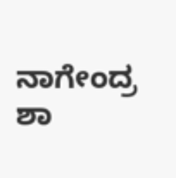ನಾಗೇಂದ್ರ ಶಾ